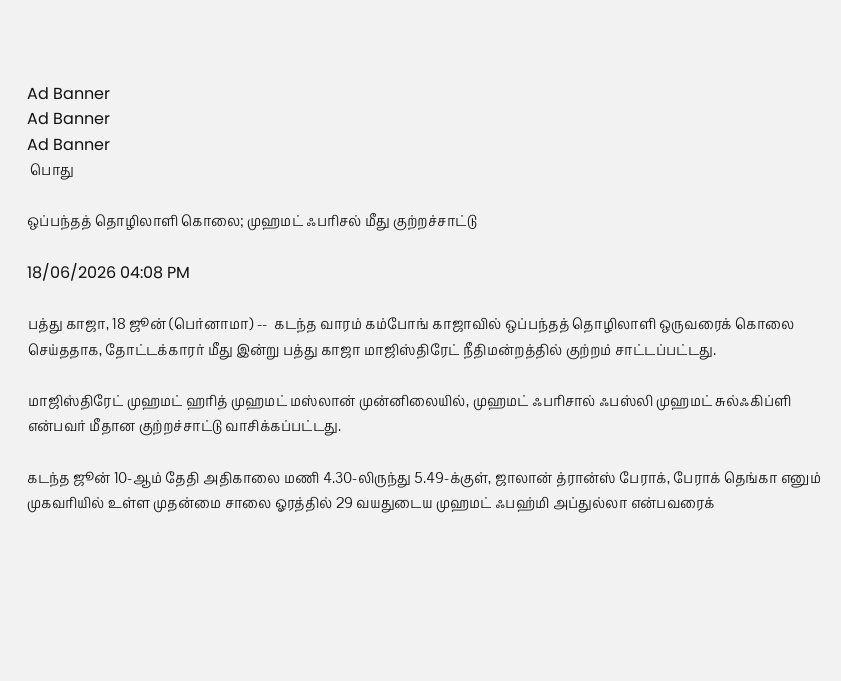Ad Banner
Ad Banner
Ad Banner
 பொது

ஒப்பந்தத் தொழிலாளி கொலை; முஹமட் ஃபரிசல் மீது குற்றச்சாட்டு

18/06/2026 04:08 PM

பத்து காஜா, 18 ஜூன் (பெர்னாமா) --  கடந்த வாரம் கம்போங் காஜாவில் ஒப்பந்தத் தொழிலாளி ஒருவரைக் கொலை செய்ததாக, தோட்டக்காரர் மீது இன்று பத்து காஜா மாஜிஸ்திரேட் நீதிமன்றத்தில் குற்றம் சாட்டப்பட்டது.

மாஜிஸ்திரேட் முஹமட் ஹரித் முஹமட் மஸ்லான் முன்னிலையில், முஹமட் ஃபரிசால் ஃபஸ்லி முஹமட் சுல்ஃகிப்ளி  என்பவர் மீதான குற்றச்சாட்டு வாசிக்கப்பட்டது.

கடந்த ஜூன் 10-ஆம் தேதி அதிகாலை மணி 4.30-லிருந்து 5.49-க்குள், ஜாலான் த்ரான்ஸ் பேராக், பேராக் தெங்கா எனும் முகவரியில் உள்ள முதன்மை சாலை ஓரத்தில் 29 வயதுடைய முஹமட் ஃபஹ்மி அப்துல்லா என்பவரைக்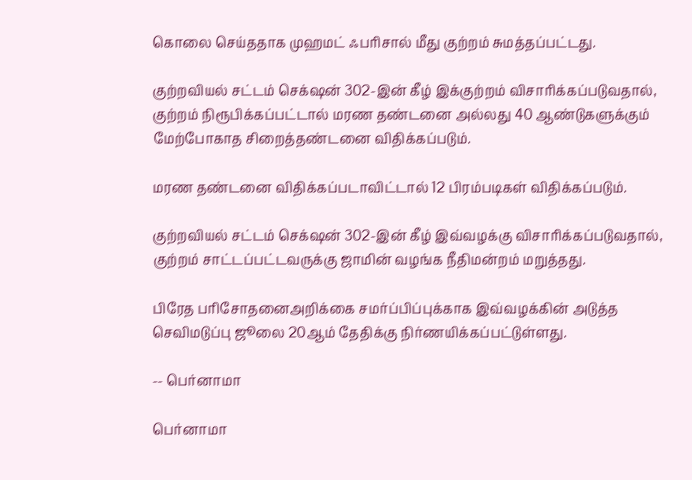கொலை செய்ததாக முஹமட் ஃபரிசால் மீது குற்றம் சுமத்தப்பட்டது.

குற்றவியல் சட்டம் செக்‌ஷன் 302-இன் கீழ் இக்குற்றம் விசாரிக்கப்படுவதால், குற்றம் நிரூபிக்கப்பட்டால் மரண தண்டனை அல்லது 40 ஆண்டுகளுக்கும் மேற்போகாத சிறைத்தண்டனை விதிக்கப்படும்.

மரண தண்டனை விதிக்கப்படாவிட்டால் 12 பிரம்படிகள் விதிக்கப்படும்.

குற்றவியல் சட்டம் செக்‌ஷன் 302-இன் கீழ் இவ்வழக்கு விசாரிக்கப்படுவதால், குற்றம் சாட்டப்பட்டவருக்கு ஜாமின் வழங்க நீதிமன்றம் மறுத்தது.

பிரேத பரிசோதனைஅறிக்கை சமர்ப்பிப்புக்காக இவ்வழக்கின் அடுத்த செவிமடுப்பு ஜூலை 20ஆம் தேதிக்கு நிர்ணயிக்கப்பட்டுள்ளது.

-- பெர்னாமா

பெர்னாமா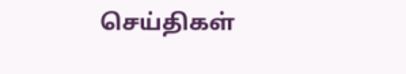செய்திகள்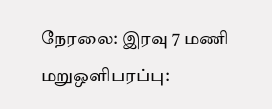நேரலை: இரவு 7 மணி மறுஒளிபரப்பு: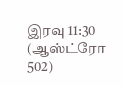இரவு 11:30
(ஆஸ்ட்ரோ 502)